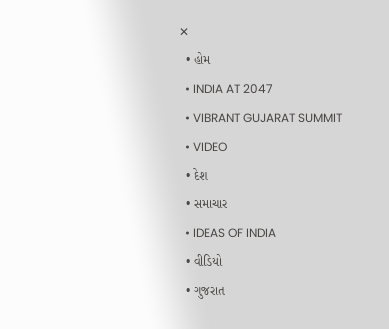✕
  • હોમ
  • INDIA AT 2047
  • VIBRANT GUJARAT SUMMIT
  • VIDEO
  • દેશ
  • સમાચાર
  • IDEAS OF INDIA
  • વીડિયો
  • ગુજરાત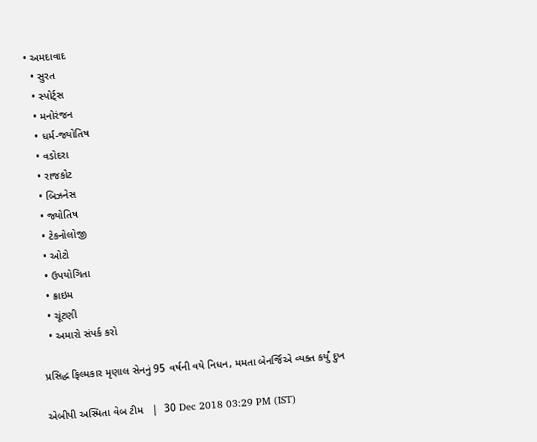• અમદાવાદ
  • સુરત
  • સ્પોર્ટ્સ
  • મનોરંજન
  • ધર્મ-જ્યોતિષ
  • વડોદરા
  • રાજકોટ
  • બિઝનેસ
  • જ્યોતિષ
  • ટેકનોલોજી
  • ઓટો
  • ઉપયોગિતા
  • ક્રાઇમ
  • ચૂંટણી
  • અમારો સંપર્ક કરો

પ્રસિદ્ધ ફિલ્મકાર મૃણાલ સેનનું 95 વર્ષની વયે નિધન, મમતા બેનર્જિએ વ્યક્ત કર્યું દુખ

એબીપી અસ્મિતા વેબ ટીમ   |  30 Dec 2018 03:29 PM (IST)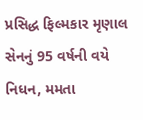પ્રસિદ્ધ ફિલ્મકાર મૃણાલ સેનનું 95 વર્ષની વયે નિધન, મમતા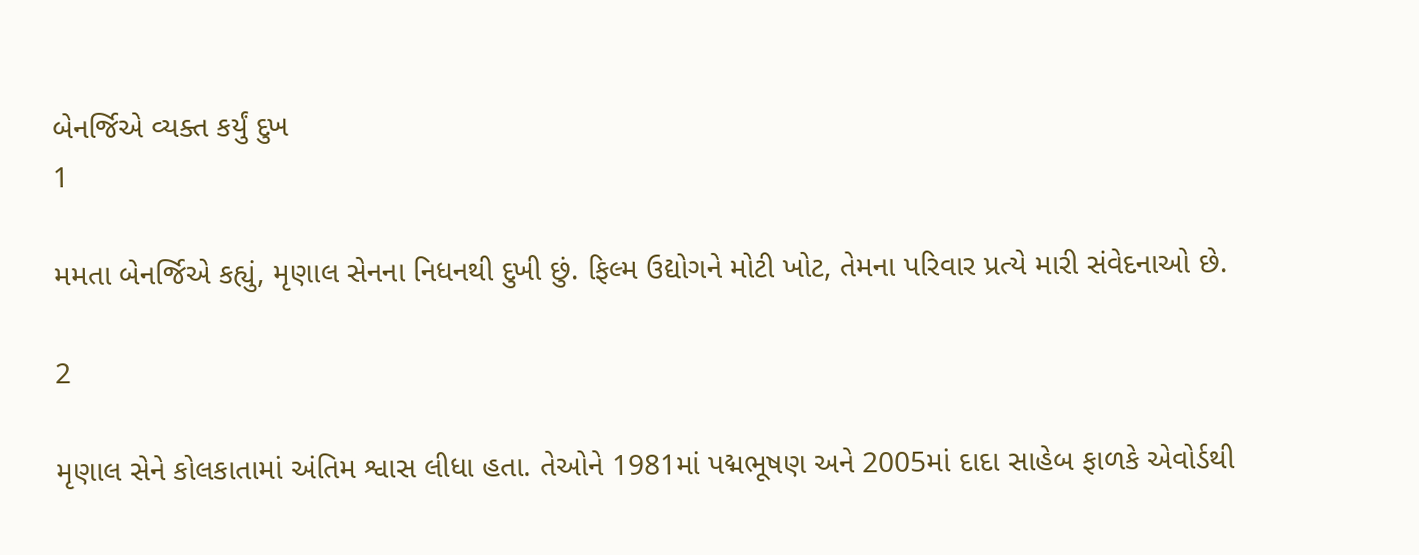બેનર્જિએ વ્યક્ત કર્યું દુખ
1

મમતા બેનર્જિએ કહ્યું, મૃણાલ સેનના નિધનથી દુખી છું. ફિલ્મ ઉદ્યોગને મોટી ખોટ, તેમના પરિવાર પ્રત્યે મારી સંવેદનાઓ છે.

2

મૃણાલ સેને કોલકાતામાં અંતિમ શ્વાસ લીધા હતા. તેઓને 1981માં પદ્મભૂષણ અને 2005માં દાદા સાહેબ ફાળકે એવોર્ડથી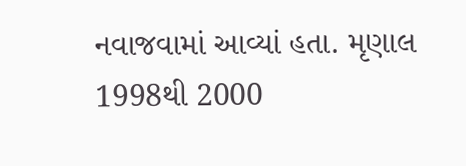નવાજવામાં આવ્યાં હતા. મૃણાલ 1998થી 2000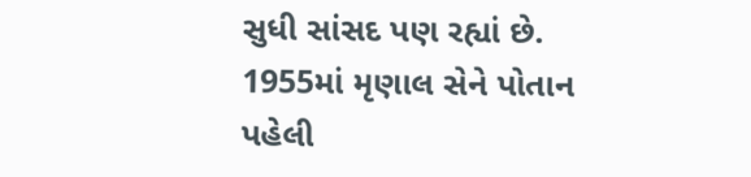સુધી સાંસદ પણ રહ્યાં છે. 1955માં મૃણાલ સેને પોતાન પહેલી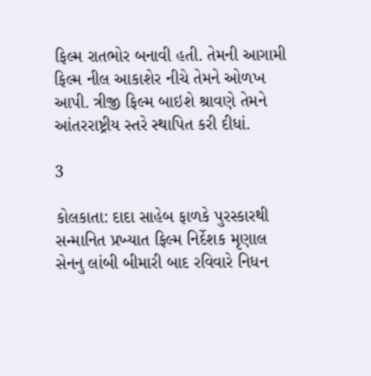ફિલ્મ રાતભોર બનાવી હતી. તેમની આગામી ફિલ્મ નીલ આકાશેર નીચે તેમને ઓળખ આપી. ત્રીજી ફિલ્મ બાઇશે શ્રાવણે તેમને આંતરરાષ્ટ્રીય સ્તરે સ્થાપિત કરી દીધાં.

3

કોલકાતા: દાદા સાહેબ ફાળકે પુરસ્કારથી સન્માનિત પ્રખ્યાત ફિલ્મ નિર્દેશક મૃણાલ સેનનુ લાંબી બીમારી બાદ રવિવારે નિધન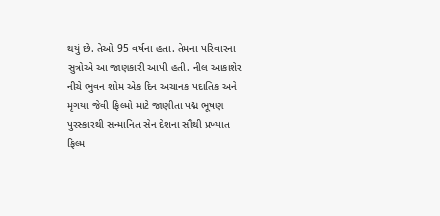થયું છે. તેઓ 95 વર્ષના હતા. તેમના પરિવારના સુત્રોએ આ જાણકારી આપી હતી. નીલ આકાશેર નીચે ભુવન શોમ એક દિન અચાનક પદાતિક અને મૃગયા જેવી ફિલ્મો માટે જાણીતા પદ્મ ભૂષણ પુરસ્કારથી સન્માનિત સેન દેશના સૌથી પ્રખ્યાત ફિલ્મ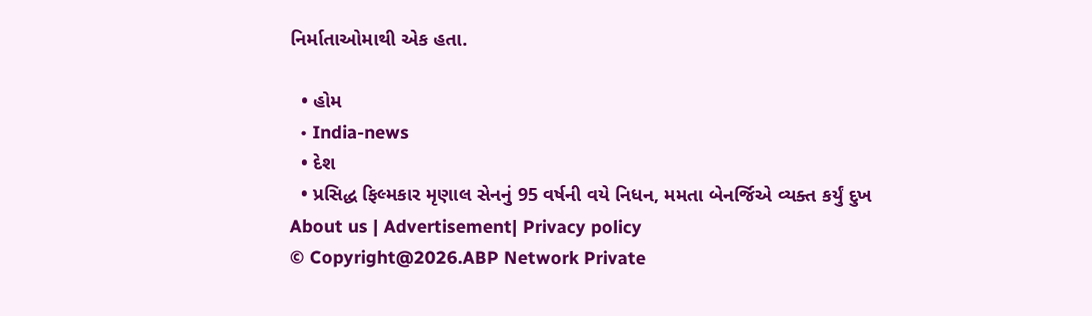નિર્માતાઓમાથી એક હતા.

  • હોમ
  • India-news
  • દેશ
  • પ્રસિદ્ધ ફિલ્મકાર મૃણાલ સેનનું 95 વર્ષની વયે નિધન, મમતા બેનર્જિએ વ્યક્ત કર્યું દુખ
About us | Advertisement| Privacy policy
© Copyright@2026.ABP Network Private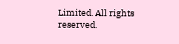Limited. All rights reserved.